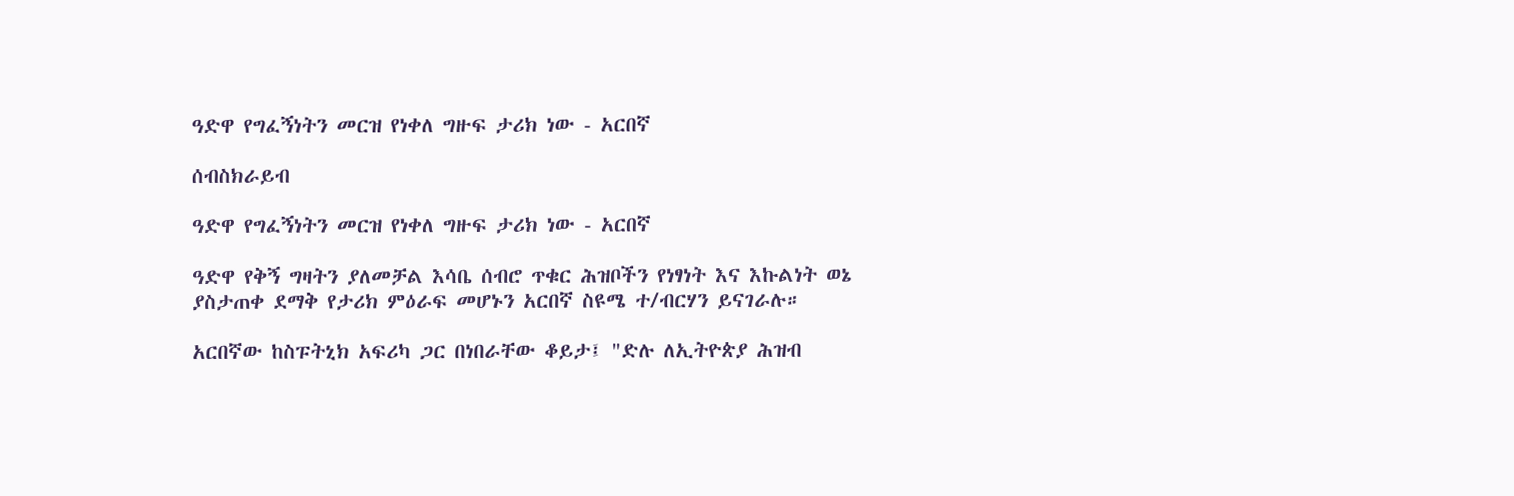ዓድዋ የግፈኝነትን መርዝ የነቀለ ግዙፍ ታሪክ ነው - አርበኛ

ሰብስክራይብ

ዓድዋ የግፈኝነትን መርዝ የነቀለ ግዙፍ ታሪክ ነው - አርበኛ

ዓድዋ የቅኝ ግዛትን ያለመቻል እሳቤ ሰብሮ ጥቁር ሕዝቦችን የነፃነት እና እኩልነት ወኔ ያስታጠቀ ደማቅ የታሪክ ምዕራፍ መሆኑን አርበኛ ስዩሜ ተ/ብርሃን ይናገራሉ።

አርበኛው ከስፑትኒክ አፍሪካ ጋር በነበራቸው ቆይታ፤ "ድሉ ለኢትዮጵያ ሕዝብ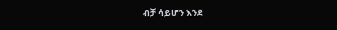ብቻ ሳይሆን እንደ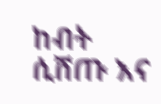ከብት ሲሸጡ እና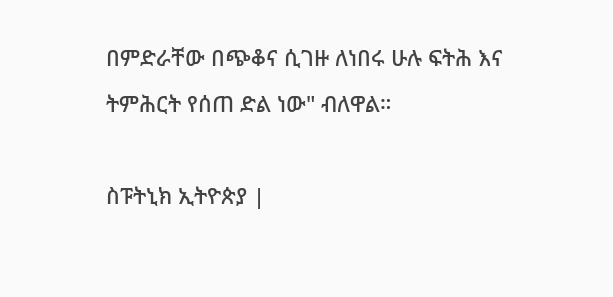በምድራቸው በጭቆና ሲገዙ ለነበሩ ሁሉ ፍትሕ እና ትምሕርት የሰጠ ድል ነው" ብለዋል።

ስፑትኒክ ኢትዮጵያ |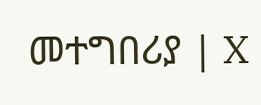መተግበሪያ | X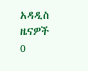አዳዲስ ዜናዎች
0